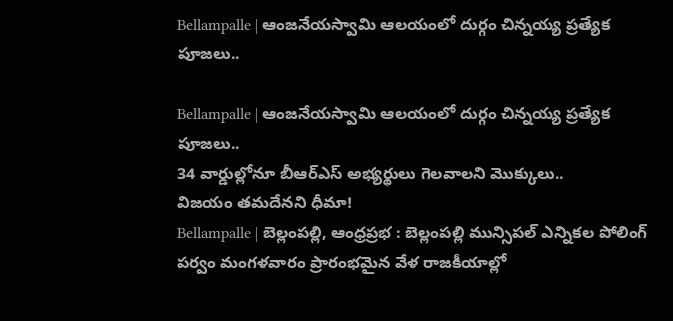Bellampalle | ఆంజనేయస్వామి ఆలయంలో దుర్గం చిన్నయ్య ప్రత్యేక పూజలు..

Bellampalle | ఆంజనేయస్వామి ఆలయంలో దుర్గం చిన్నయ్య ప్రత్యేక పూజలు..
34 వార్డుల్లోనూ బీఆర్ఎస్ అభ్యర్థులు గెలవాలని మొక్కులు..
విజయం తమదేనని ధీమా!
Bellampalle | బెల్లంపల్లి, ఆంధ్రప్రభ : బెల్లంపల్లి మున్సిపల్ ఎన్నికల పోలింగ్ పర్వం మంగళవారం ప్రారంభమైన వేళ రాజకీయాల్లో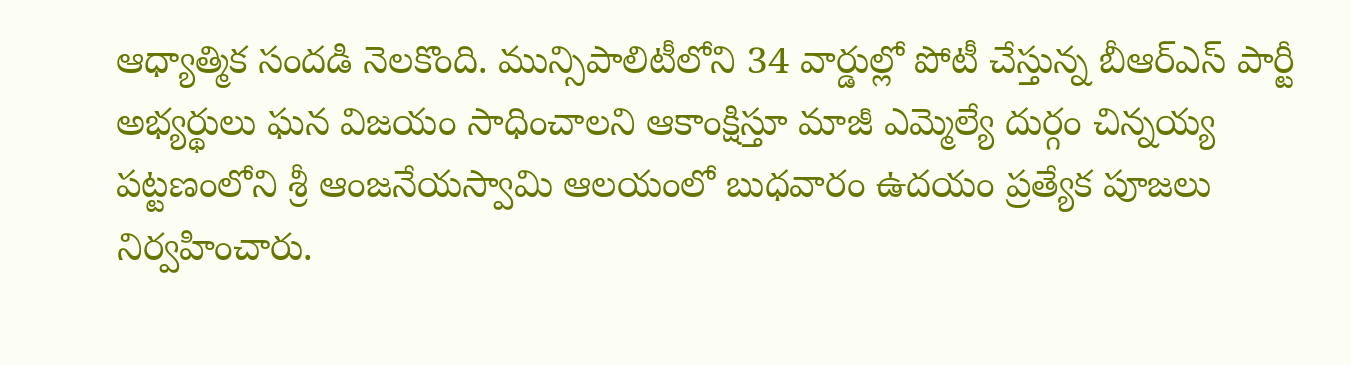ఆధ్యాత్మిక సందడి నెలకొంది. మున్సిపాలిటీలోని 34 వార్డుల్లో పోటీ చేస్తున్న బీఆర్ఎస్ పార్టీ అభ్యర్థులు ఘన విజయం సాధించాలని ఆకాంక్షిస్తూ మాజీ ఎమ్మెల్యే దుర్గం చిన్నయ్య పట్టణంలోని శ్రీ ఆంజనేయస్వామి ఆలయంలో బుధవారం ఉదయం ప్రత్యేక పూజలు నిర్వహించారు.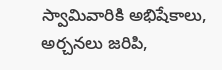స్వామివారికి అభిషేకాలు, అర్చనలు జరిపి,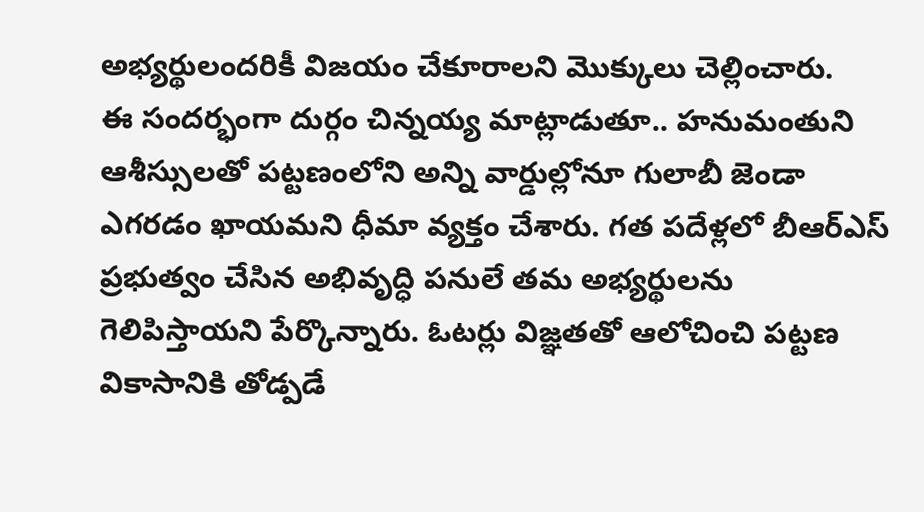అభ్యర్థులందరికీ విజయం చేకూరాలని మొక్కులు చెల్లించారు.
ఈ సందర్భంగా దుర్గం చిన్నయ్య మాట్లాడుతూ.. హనుమంతుని ఆశీస్సులతో పట్టణంలోని అన్ని వార్డుల్లోనూ గులాబీ జెండా ఎగరడం ఖాయమని ధీమా వ్యక్తం చేశారు. గత పదేళ్లలో బీఆర్ఎస్ ప్రభుత్వం చేసిన అభివృద్ధి పనులే తమ అభ్యర్థులను గెలిపిస్తాయని పేర్కొన్నారు. ఓటర్లు విజ్ఞతతో ఆలోచించి పట్టణ వికాసానికి తోడ్పడే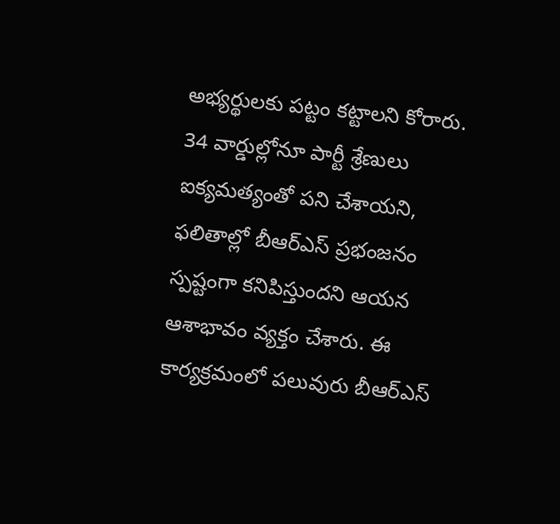అభ్యర్థులకు పట్టం కట్టాలని కోరారు. 34 వార్డుల్లోనూ పార్టీ శ్రేణులు ఐక్యమత్యంతో పని చేశాయని, ఫలితాల్లో బీఆర్ఎస్ ప్రభంజనం స్పష్టంగా కనిపిస్తుందని ఆయన ఆశాభావం వ్యక్తం చేశారు. ఈ కార్యక్రమంలో పలువురు బీఆర్ఎస్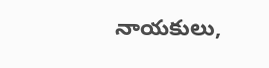నాయకులు,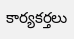కార్యకర్తలు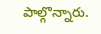పాల్గొన్నారు.